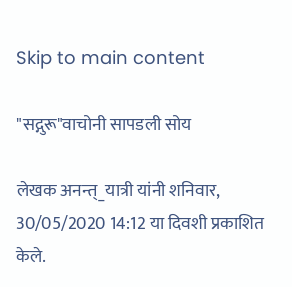Skip to main content

"सद्गुरू"वाचोनी सापडली सोय

लेखक अनन्त्_यात्री यांनी शनिवार, 30/05/2020 14:12 या दिवशी प्रकाशित केले.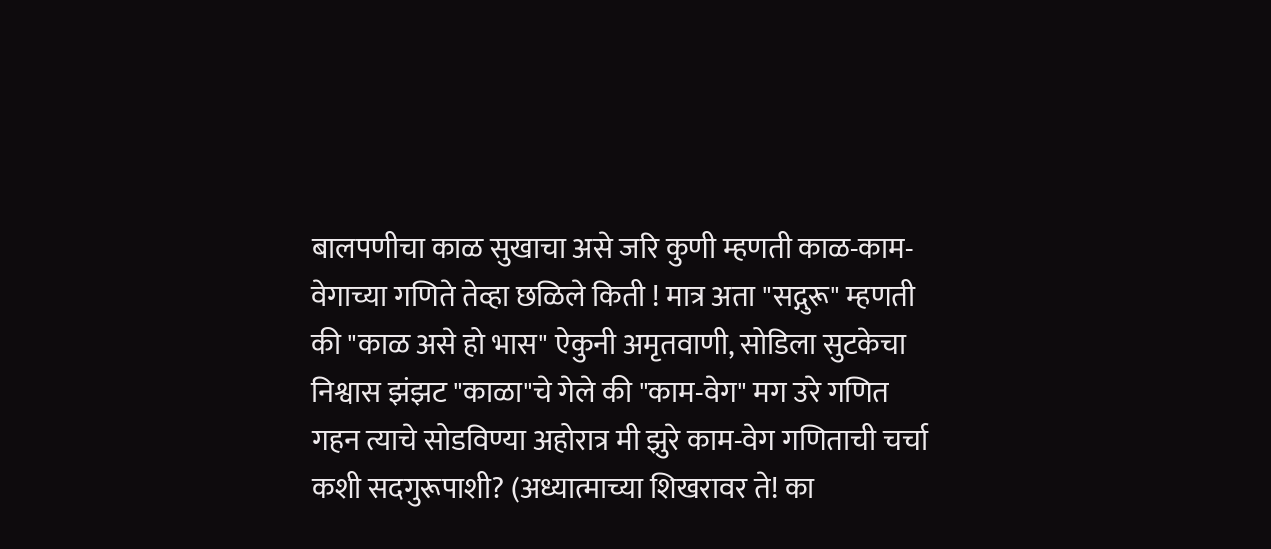बालपणीचा काळ सुखाचा असे जरि कुणी म्हणती काळ-काम-वेगाच्या गणिते तेव्हा छळिले किती ! मात्र अता "सद्गुरू" म्हणती की "काळ असे हो भास" ऐकुनी अमृतवाणी, सोडिला सुटकेचा निश्वास झंझट "काळा"चे गेले की "काम-वेग" मग उरे गणित गहन त्याचे सोडविण्या अहोरात्र मी झुरे काम-वेग गणिताची चर्चा कशी सदगुरूपाशी? (अध्यात्माच्या शिखरावर ते! का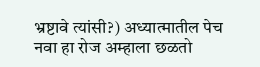भ्रष्टावे त्यांसी?) अध्यात्मातील पेच नवा हा रोज अम्हाला छळतो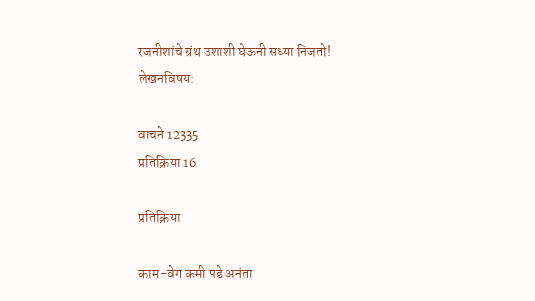रजनीशांचे ग्रंथ उशाशी घेऊनी सध्या निजतो!
लेखनविषय:

वाचने 12335
प्रतिक्रिया 16

प्रतिक्रिया

काम-वेग कमी पडे अनंता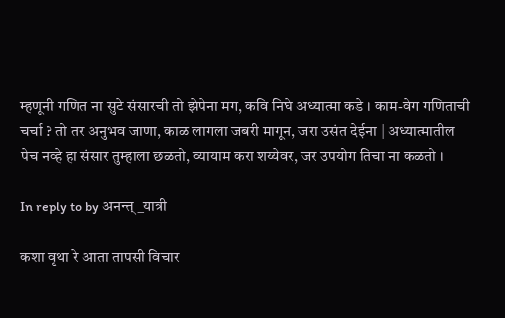म्हणूनी गणित ना सुटे संसारची तो झेपेना मग, कवि निघे अध्यात्मा कडे । काम-वेग गणिताची चर्चा ? तो तर अनुभव जाणा, काळ लागला जबरी मागून, जरा उसंत देईना | अध्यात्मातील पेच नव्हे हा संसार तुम्हाला छळतो, व्यायाम करा शय्येवर, जर उपयोग तिचा ना कळतो ।

In reply to by अनन्त्_यात्री

कशा वृथा रे आता तापसी विचार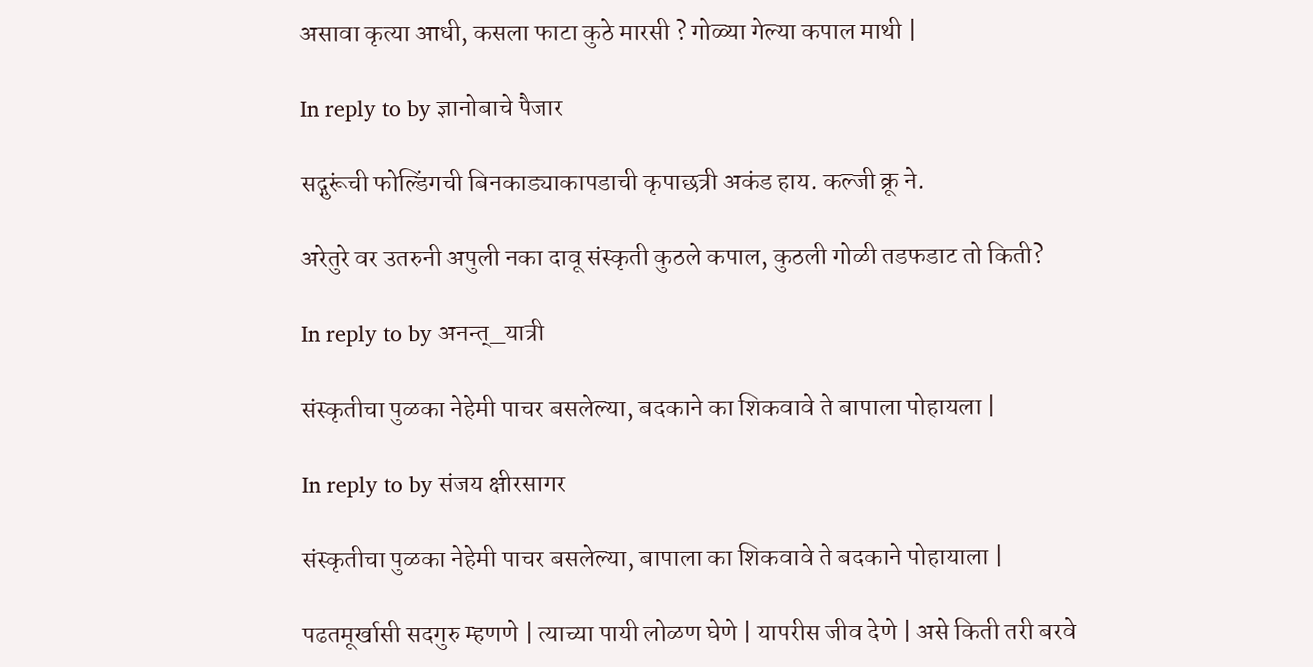असावा कृत्या आधी, कसला फाटा कुठे मारसी ? गोळ्या गेल्या कपाल माथी |

In reply to by ज्ञानोबाचे पैजार

सद्गुरूंची फोल्डिंगची बिनकाड्याकापडाची कृपाछत्री अकंड हाय. कल्जी क्रू ने.

अरेतुरे वर उतरुनी अपुली नका दावू संस्कृती कुठले कपाल, कुठली गोळी तडफडाट तो किती?

In reply to by अनन्त्_यात्री

संस्कृतीचा पुळका नेहेमी पाचर बसलेल्या, बदकाने का शिकवावे ते बापाला पोहायला |

In reply to by संजय क्षीरसागर

संस्कृतीचा पुळका नेहेमी पाचर बसलेल्या, बापाला का शिकवावे ते बदकाने पोहायाला |

पढतमूर्खासी सदगुरु म्हणणे | त्याच्या पायी लोळण घेणे | यापरीस जीव देणे | असे किती तरी बरवे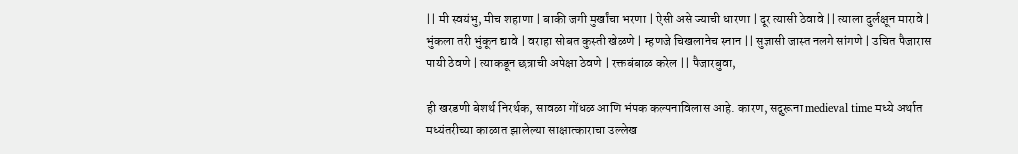|| मी स्वयंभु, मीच शहाणा | बाकी जगी मुर्खांचा भरणा | ऐसी असे ज्याची धारणा | दूर त्यासी ठेवावे || त्याला दुर्लक्षून मारावे | भुंकला तरी भुंकून द्यावे | वराहा सोबत कुस्ती खेळणे | म्हणजे चिखलानेच स्नान || सुज्ञासी जास्त नलगे सांगणे | उचित पैजारास पायी ठेवणे | त्याकडून छत्राची अपेक्षा ठेवणे | रक्तबंबाळ करेल || पैजारबुवा,

ही खरडणी बेशर्थ निरर्थक, सावळा गोंधळ आणि भंपक कल्पनाविलास आहे. कारण, सद्गुरूना medieval time मध्ये अर्थात मध्यंतरीच्या काळात झालेल्या साक्षात्काराचा उल्लेख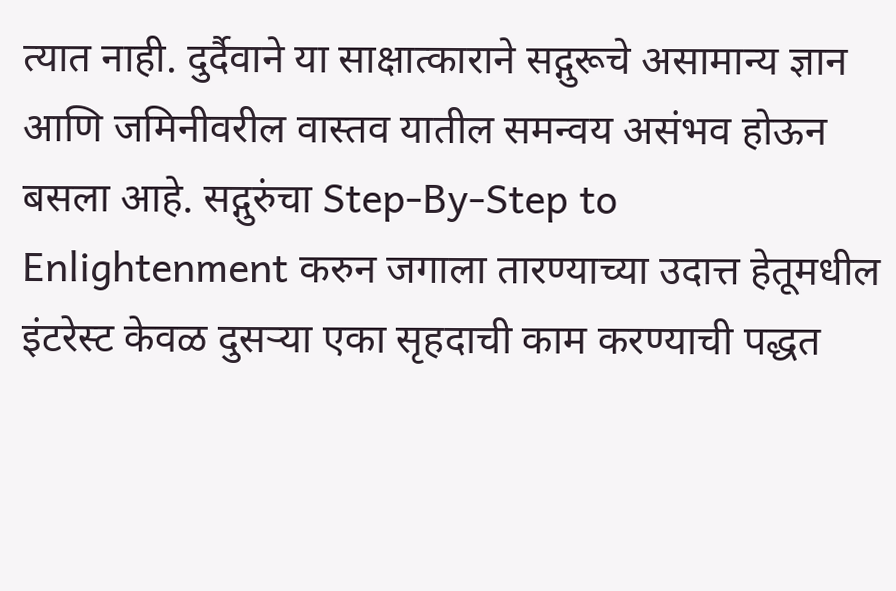त्यात नाही. दुर्दैवाने या साक्षात्काराने सद्गुरूचे असामान्य ज्ञान आणि जमिनीवरील वास्तव यातील समन्वय असंभव होऊन बसला आहे. सद्गुरुंचा Step-By-Step to Enlightenment करुन जगाला तारण्याच्या उदात्त हेतूमधील इंटरेस्ट केवळ दुसर्‍या एका सृहदाची काम करण्याची पद्धत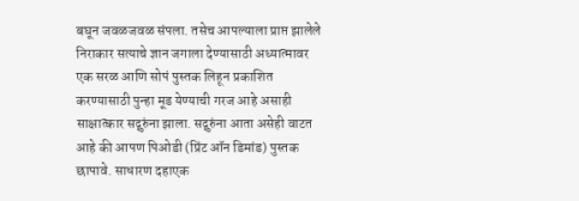बघून जवळजवळ संपला. तसेच आपल्याला प्राप्त झालेले निराकार सत्याचे ज्ञान जगाला देण्यासाठी अध्यात्मावर एक सरळ आणि सोपं पुस्तक लिहून प्रकाशित करण्यासाठी पुन्हा मूड येण्याची गरज आहे असाही साक्षात्कार सद्गुरुंना झाला. सद्गुरुंना आता असेही वाटत आहे की आपण पिओडी (प्रिंट ऑन डिमांड) पुस्तक छापावे. साधारण दहाएक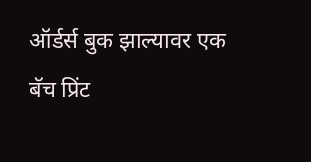ऑर्डर्स बुक झाल्यावर एक बॅच प्रिंट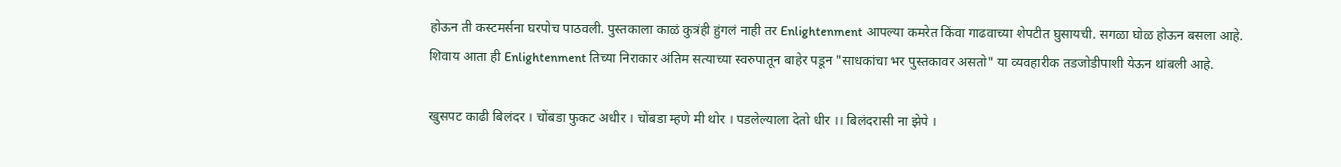होऊन ती कस्टमर्सना घरपोच पाठवली. पुस्तकाला काळं कुत्रंही हुंगलं नाही तर Enlightenment आपल्या कमरेत किंवा गाढवाच्या शेपटीत घुसायची. सगळा घोळ होऊन बसला आहे. शिवाय आता ही Enlightenment तिच्या निराकार अंतिम सत्याच्या स्वरुपातून बाहेर पडून "साधकांचा भर पुस्तकावर असतो" या व्यवहारीक तडजोडीपाशी येऊन थांबली आहे.

खुसपट काढी बिलंदर । चोंबडा फुकट अधीर । चोंबडा म्हणे मी थोर । पडलेल्याला देतो धीर ।। बिलंदरासी ना झेपे ।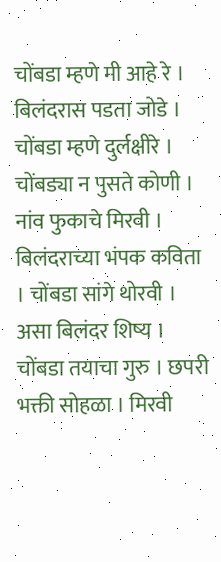चोंबडा म्हणे मी आहे रे । बिलंदरास पडता जोडे । चोंबडा म्हणे दुर्लक्षीरे । चोंबड्या न पुसते कोणी । नांव फुकाचे मिरवी । बिलंदराच्या भंपक कविता । चोंबडा सांगे थोरवी । असा बिलंदर शिष्य । चोंबडा तयाचा गुरु । छपरी भक्ती सोहळा । मिरवी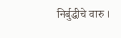निर्बुद्धीचे वारु ।